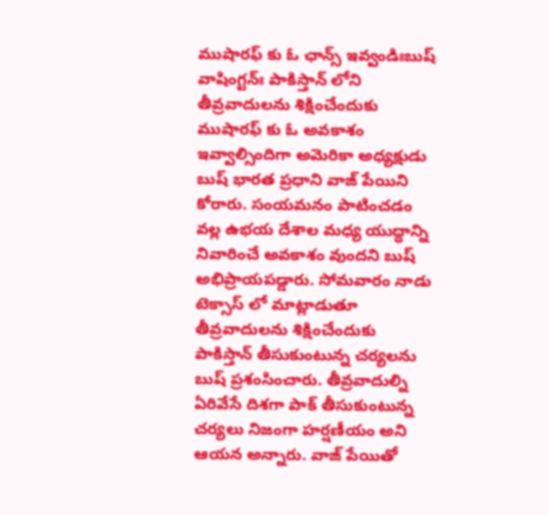ముషారఫ్ కు ఓ ఛాన్స్ ఇవ్వండిఃబుష్
వాషింగ్టన్ః పాకిస్తాన్ లోని తీవ్రవాదులను శిక్షించేందుకు ముషారఫ్ కు ఓ అవకాశం ఇవ్వాల్సిందిగా అమెరికా అధ్యక్షుడు బుష్ భారత ప్రధాని వాజ్ పేయిని కోరారు. సంయమనం పాటించడం వల్ల ఉభయ దేశాల మధ్య యుద్ధాన్ని నివారించే అవకాశం వుందని బుష్ అభిప్రాయపడ్డారు. సోమవారం నాడు టెక్సాస్ లో మాట్లాడుతూ తీవ్రవాదులను శిక్షించేందుకు పాకిస్తాన్ తీసుకుంటున్న చర్యలను బుష్ ప్రశంసించారు. తీవ్రవాదుల్ని ఏరివేసే దిశగా పాక్ తీసుకుంటున్న చర్యలు నిజంగా హర్షణీయం అని ఆయన అన్నారు. వాజ్ పేయితో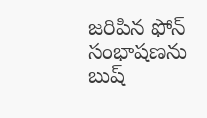జరిపిన ఫోన్ సంభాషణను బుష్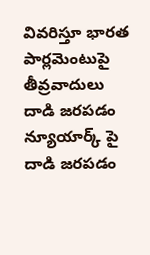వివరిస్తూ భారత పార్లమెంటుపై తీవ్రవాదులు దాడి జరపడం న్యూయార్క్ పై దాడి జరపడం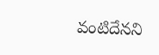వంటిదేనని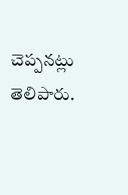చెప్పనట్లు తెలిపారు.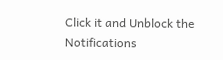Click it and Unblock the Notifications